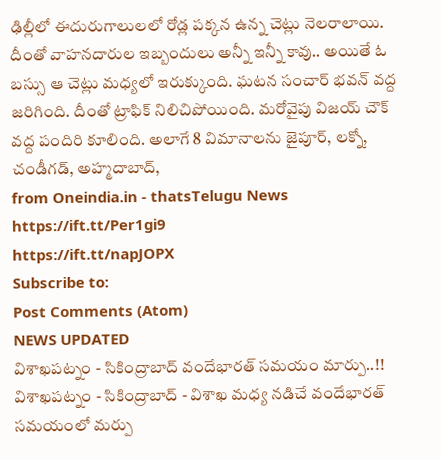ఢిల్లీలో ఈదురుగాలులలో రోడ్ల పక్కన ఉన్న చెట్లు నెలరాలాయి. దీంతో వాహనదారుల ఇబ్బందులు అన్నీ ఇన్నీ కావు.. అయితే ఓ బస్సు ఆ చెట్లు మధ్యలో ఇరుక్కుంది. ఘటన సంచార్ భవన్ వద్ద జరిగింది. దీంతో ట్రాఫిక్ నిలిచిపోయింది. మరోవైపు విజయ్ చౌక్ వద్ద పందిరి కూలింది. అలాగే 8 విమానాలను జైపూర్, లక్నో, చండీగడ్, అహ్మదాబాద్,
from Oneindia.in - thatsTelugu News https://ift.tt/Per1gi9
https://ift.tt/napJOPX
Subscribe to:
Post Comments (Atom)
NEWS UPDATED
విశాఖపట్నం - సికింద్రాబాద్ వందేభారత్ సమయం మార్పు..!!
విశాఖపట్నం - సికింద్రాబాద్ - విశాఖ మధ్య నడిచే వందేభారత్ సమయంలో మర్పు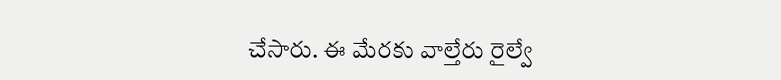చేసారు. ఈ మేరకు వాల్తేరు రైల్వే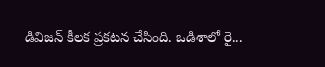డివిజన్ కీలక ప్రకటన చేసింది. ఒడిశాలో రై...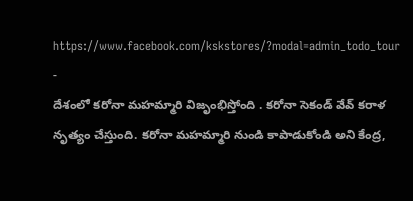https://www.facebook.com/kskstores/?modal=admin_todo_tour
-
దేశంలో కరోనా మహమ్మారి విజృంభిస్తోంది . కరోనా సెకండ్ వేవ్ కరాళ నృత్యం చేస్తుంది. కరోనా మహమ్మారి నుండి కాపాడుకోండి అని కేంద్ర,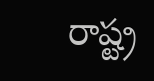రాష్ట్ర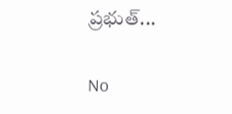ప్రభుత్...

No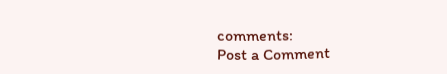comments:
Post a Comment